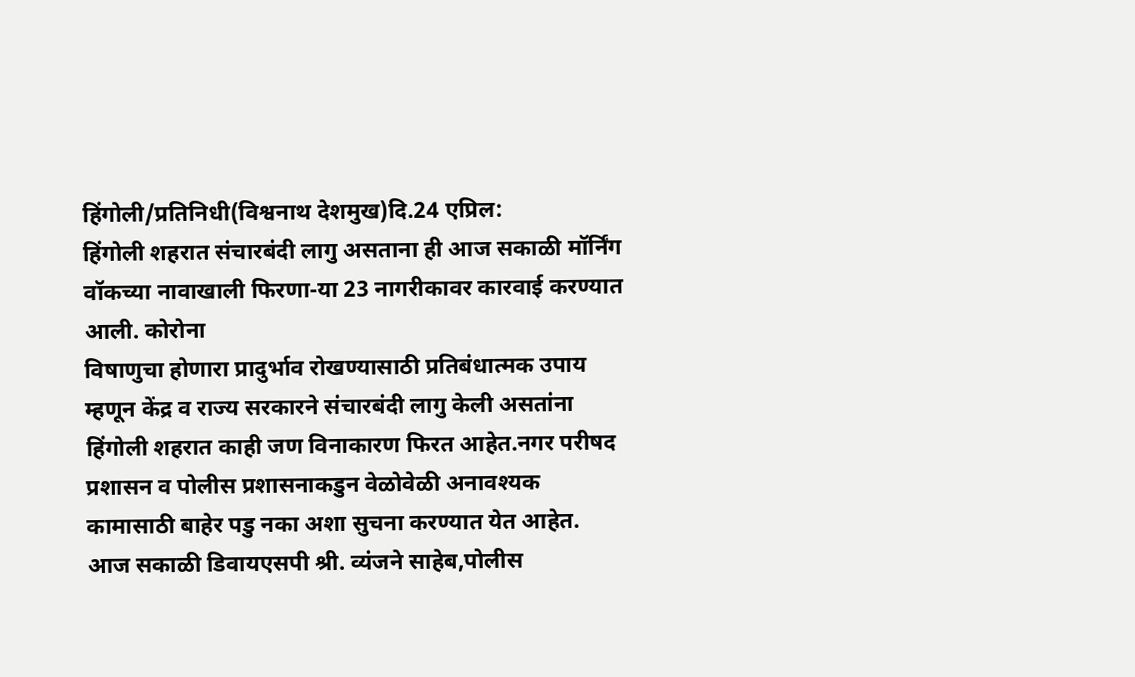हिंगोली/प्रतिनिधी(विश्वनाथ देशमुख)दि.24 एप्रिल:
हिंगोली शहरात संचारबंदी लागु असताना ही आज सकाळी मॉर्निंग वॉकच्या नावाखाली फिरणा-या 23 नागरीकावर कारवाई करण्यात आली. कोरोना
विषाणुचा होणारा प्रादुर्भाव रोखण्यासाठी प्रतिबंधात्मक उपाय म्हणून केंद्र व राज्य सरकारने संचारबंदी लागु केली असतांना हिंगोली शहरात काही जण विनाकारण फिरत आहेत.नगर परीषद प्रशासन व पोलीस प्रशासनाकडुन वेळोवेळी अनावश्यक कामासाठी बाहेर पडु नका अशा सुचना करण्यात येत आहेत.
आज सकाळी डिवायएसपी श्री. व्यंजने साहेब,पोलीस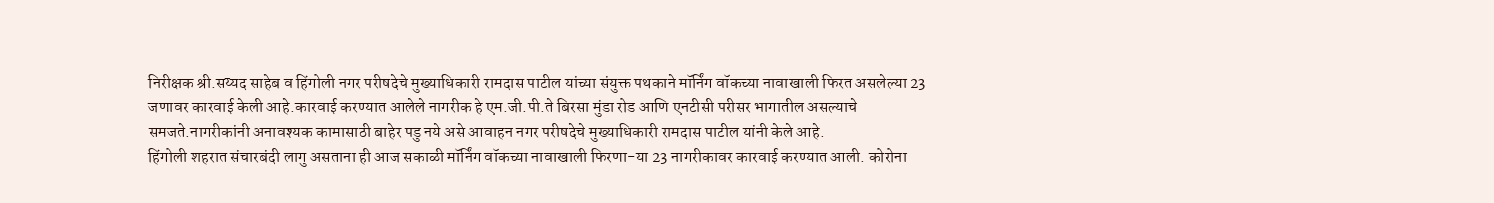निरीक्षक श्री.सय्यद साहेब व हिंगोली नगर परीषदेचे मुख्याधिकारी रामदास पाटील यांच्या संयुक्त पथकाने मॉर्निंग वॉकच्या नावाखाली फिरत असलेल्या 23 जणावर कारवाई केली आहे.कारवाई करण्यात आलेले नागरीक हे एम.जी.पी.ते बिरसा मुंडा रोड आणि एनटीसी परीसर भागातील असल्याचे समजते.नागरीकांनी अनावश्यक कामासाठी बाहेर पडु नये असे आवाहन नगर परीषदेचे मुख्याधिकारी रामदास पाटील यांनी केले आहे.
हिंगोली शहरात संचारबंदी लागु असताना ही आज सकाळी मॉर्निंग वॉकच्या नावाखाली फिरणा-या 23 नागरीकावर कारवाई करण्यात आली. कोरोना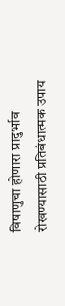विषाणुचा होणारा प्रादुर्भाव रोखण्यासाठी प्रतिबंधात्मक उपाय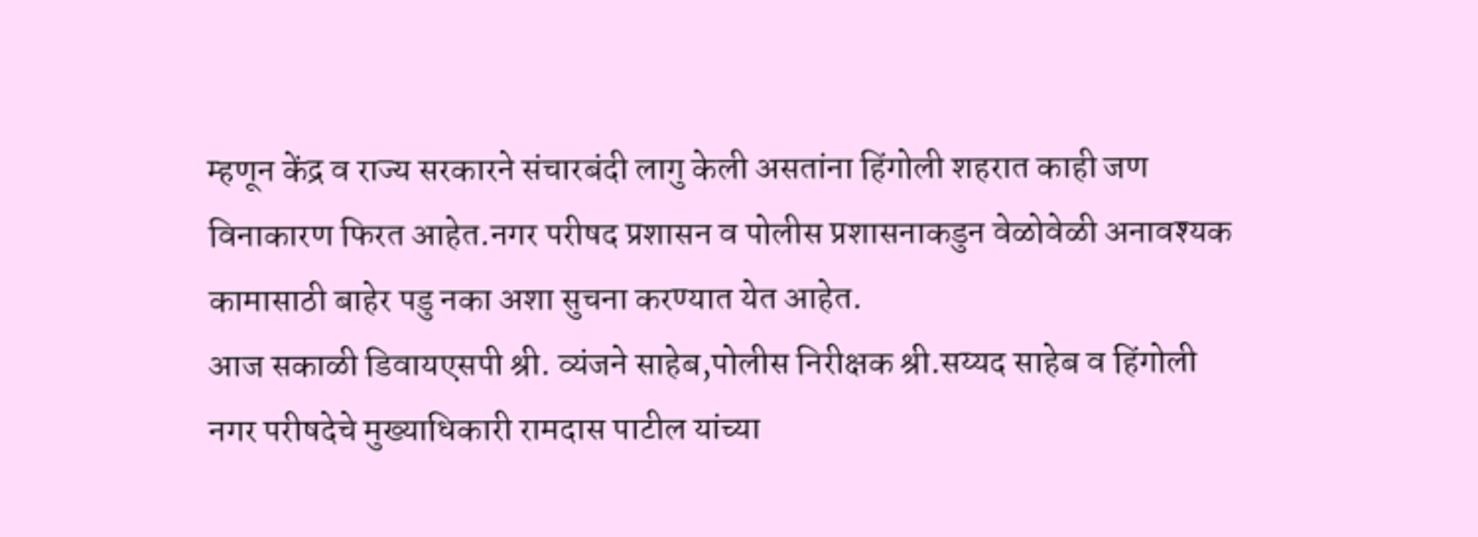म्हणून केंद्र व राज्य सरकारने संचारबंदी लागु केली असतांना हिंगोली शहरात काही जण विनाकारण फिरत आहेत.नगर परीषद प्रशासन व पोलीस प्रशासनाकडुन वेळोवेळी अनावश्यक कामासाठी बाहेर पडु नका अशा सुचना करण्यात येत आहेत.
आज सकाळी डिवायएसपी श्री. व्यंजने साहेब,पोलीस निरीक्षक श्री.सय्यद साहेब व हिंगोली नगर परीषदेचे मुख्याधिकारी रामदास पाटील यांच्या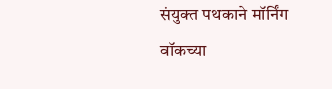संयुक्त पथकाने मॉर्निंग वॉकच्या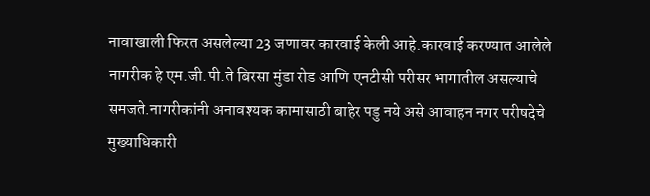नावाखाली फिरत असलेल्या 23 जणावर कारवाई केली आहे.कारवाई करण्यात आलेले नागरीक हे एम.जी.पी.ते बिरसा मुंडा रोड आणि एनटीसी परीसर भागातील असल्याचे समजते.नागरीकांनी अनावश्यक कामासाठी बाहेर पडु नये असे आवाहन नगर परीषदेचे मुख्याधिकारी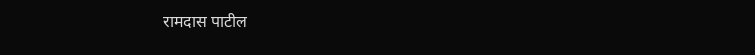रामदास पाटील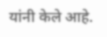यांनी केले आहे.